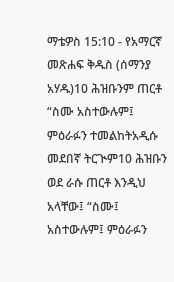ማቴዎስ 15:10 - የአማርኛ መጽሐፍ ቅዱስ (ሰማንያ አሃዱ)10 ሕዝቡንም ጠርቶ “ስሙ አስተውሉም፤ ምዕራፉን ተመልከትአዲሱ መደበኛ ትርጒም10 ሕዝቡን ወደ ራሱ ጠርቶ እንዲህ አላቸው፤ “ስሙ፤ አስተውሉም፤ ምዕራፉን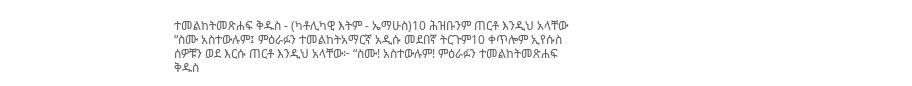ተመልከትመጽሐፍ ቅዱስ - (ካቶሊካዊ እትም - ኤማሁስ)10 ሕዝቡንም ጠርቶ እንዲህ አላቸው “ስሙ አስተውሉም፤ ምዕራፉን ተመልከትአማርኛ አዲሱ መደበኛ ትርጉም10 ቀጥሎም ኢየሱስ ሰዎቹን ወደ እርሱ ጠርቶ እንዲህ አላቸው፦ “ስሙ! አስተውሉም! ምዕራፉን ተመልከትመጽሐፍ ቅዱስ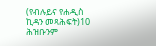(የብሉይና የሐዲስ ኪዳን መጻሕፍት)10 ሕዝቡንም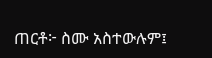ጠርቶ፦ ስሙ አስተውሉም፤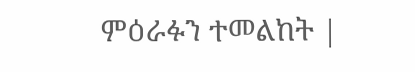ምዕራፉን ተመልከት |